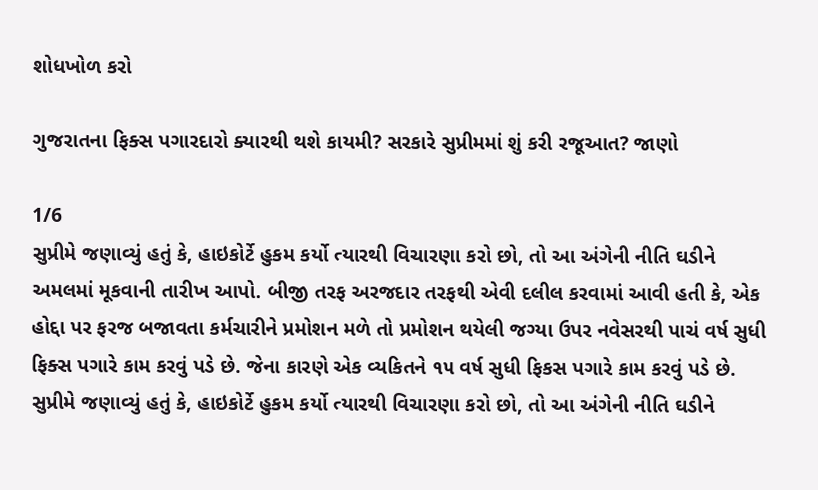શોધખોળ કરો

ગુજરાતના ફિક્સ પગારદારો ક્યારથી થશે કાયમી? સરકારે સુપ્રીમમાં શું કરી રજૂઆત? જાણો

1/6
સુપ્રીમે જણાવ્યું હતું કે, હાઇકોર્ટે હુકમ કર્યો ત્યારથી વિચારણા કરો છો, તો આ અંગેની નીતિ ઘડીને અમલમાં મૂકવાની તારીખ આપો. બીજી તરફ અરજદાર તરફથી એવી દલીલ કરવામાં આવી હતી કે, એક હોદ્દા પર ફરજ બજાવતા કર્મચારીને પ્રમોશન મળે તો પ્રમોશન થયેલી જગ્યા ઉપર નવેસરથી પાચં વર્ષ સુધી ફિક્સ પગારે કામ કરવું પડે છે. જેના કારણે એક વ્યકિતને ૧૫ વર્ષ સુધી ફિકસ પગારે કામ કરવું પડે છે.
સુપ્રીમે જણાવ્યું હતું કે, હાઇકોર્ટે હુકમ કર્યો ત્યારથી વિચારણા કરો છો, તો આ અંગેની નીતિ ઘડીને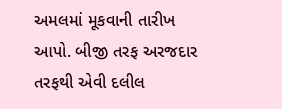અમલમાં મૂકવાની તારીખ આપો. બીજી તરફ અરજદાર તરફથી એવી દલીલ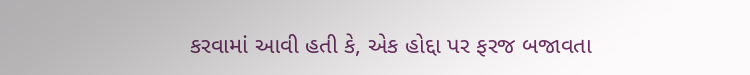કરવામાં આવી હતી કે, એક હોદ્દા પર ફરજ બજાવતા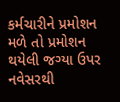કર્મચારીને પ્રમોશન મળે તો પ્રમોશન થયેલી જગ્યા ઉપર નવેસરથી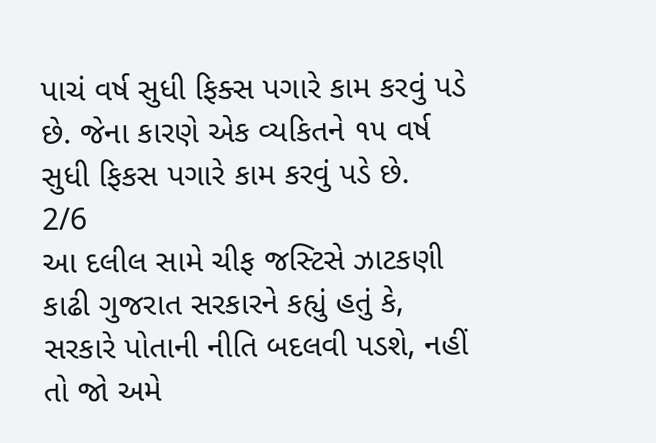પાચં વર્ષ સુધી ફિક્સ પગારે કામ કરવું પડે છે. જેના કારણે એક વ્યકિતને ૧૫ વર્ષ સુધી ફિકસ પગારે કામ કરવું પડે છે.
2/6
આ દલીલ સામે ચીફ જસ્ટિસે ઝાટકણી કાઢી ગુજરાત સરકારને કહ્યું હતું કે, સરકારે પોતાની નીતિ બદલવી પડશે, નહીં તો જો અમે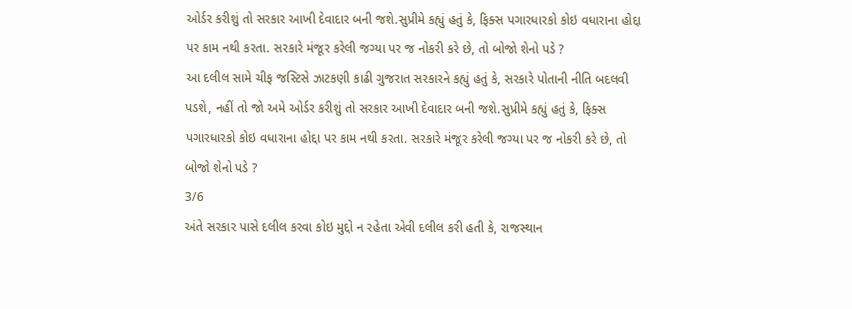ઓર્ડર કરીશું તો સરકાર આખી દેવાદાર બની જશે.સુપ્રીમે કહ્યું હતું કે, ફિક્સ પગારધારકો કોઇ વધારાના હોદ્દા પર કામ નથી કરતા. સરકારે મંજૂર કરેલી જગ્યા પર જ નોકરી કરે છે, તો બોજો શેનો પડે ?
આ દલીલ સામે ચીફ જસ્ટિસે ઝાટકણી કાઢી ગુજરાત સરકારને કહ્યું હતું કે, સરકારે પોતાની નીતિ બદલવી પડશે, નહીં તો જો અમે ઓર્ડર કરીશું તો સરકાર આખી દેવાદાર બની જશે.સુપ્રીમે કહ્યું હતું કે, ફિક્સ પગારધારકો કોઇ વધારાના હોદ્દા પર કામ નથી કરતા. સરકારે મંજૂર કરેલી જગ્યા પર જ નોકરી કરે છે, તો બોજો શેનો પડે ?
3/6
અંતે સરકાર પાસે દલીલ કરવા કોઇ મુદ્દો ન રહેતા એવી દલીલ કરી હતી કે, રાજસ્થાન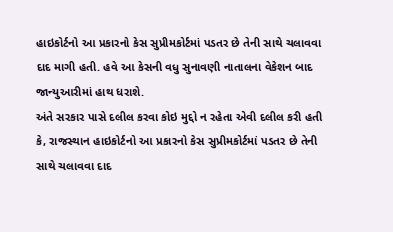હાઇકોર્ટનો આ પ્રકારનો કેસ સુપ્રીમકોર્ટમાં પડતર છે તેની સાથે ચલાવવા દાદ માગી હતી. હવે આ કેસની વધુ સુનાવણી નાતાલના વેકેશન બાદ જાન્યુઆરીમાં હાથ ધરાશે.
અંતે સરકાર પાસે દલીલ કરવા કોઇ મુદ્દો ન રહેતા એવી દલીલ કરી હતી કે, રાજસ્થાન હાઇકોર્ટનો આ પ્રકારનો કેસ સુપ્રીમકોર્ટમાં પડતર છે તેની સાથે ચલાવવા દાદ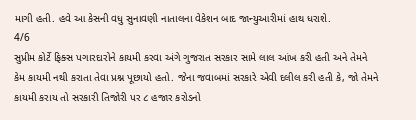માગી હતી. હવે આ કેસની વધુ સુનાવણી નાતાલના વેકેશન બાદ જાન્યુઆરીમાં હાથ ધરાશે.
4/6
સુપ્રીમ કોર્ટે ફિક્સ પગારદારોને કાયમી કરવા અંગે ગુજરાત સરકાર સામે લાલ આંખ કરી હતી અને તેમને કેમ કાયમી નથી કરાતા તેવા પ્રશ્ન પૂછાયો હતો. જેના જવાબમાં સરકારે એવી દલીલ કરી હતી કે, જો તેમને કાયમી કરાય તો સરકારી તિજોરી પર ૮ હજાર કરોડનો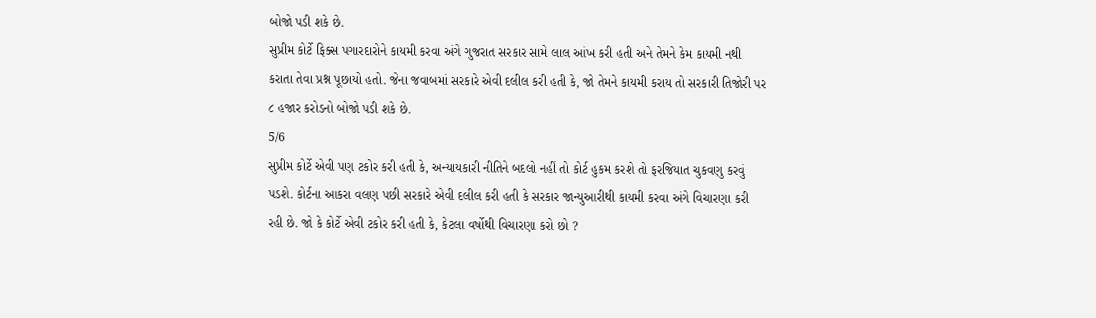બોજો પડી શકે છે.
સુપ્રીમ કોર્ટે ફિક્સ પગારદારોને કાયમી કરવા અંગે ગુજરાત સરકાર સામે લાલ આંખ કરી હતી અને તેમને કેમ કાયમી નથી કરાતા તેવા પ્રશ્ન પૂછાયો હતો. જેના જવાબમાં સરકારે એવી દલીલ કરી હતી કે, જો તેમને કાયમી કરાય તો સરકારી તિજોરી પર ૮ હજાર કરોડનો બોજો પડી શકે છે.
5/6
સુપ્રીમ કોર્ટે એવી પણ ટકોર કરી હતી કે, અન્યાયકારી નીતિને બદલો નહીં તો કોર્ટ હુકમ કરશે તો ફરજિયાત ચુકવણુ કરવું પડશે. કોર્ટના આકરા વલણ પછી સરકારે એવી દલીલ કરી હતી કે સરકાર જાન્યુઆરીથી કાયમી કરવા અંગે વિચારણા કરી રહી છે. જો કે કોર્ટે એવી ટકોર કરી હતી કે, કેટલા વર્ષોથી વિચારણા કરો છો ?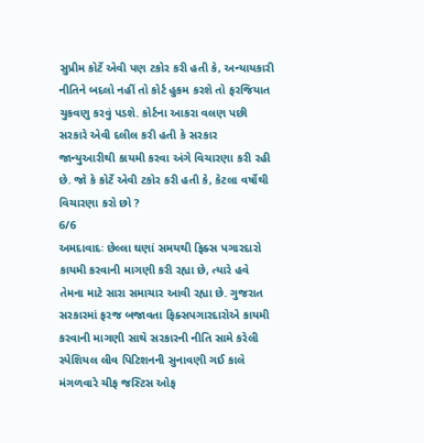સુપ્રીમ કોર્ટે એવી પણ ટકોર કરી હતી કે, અન્યાયકારી નીતિને બદલો નહીં તો કોર્ટ હુકમ કરશે તો ફરજિયાત ચુકવણુ કરવું પડશે. કોર્ટના આકરા વલણ પછી સરકારે એવી દલીલ કરી હતી કે સરકાર જાન્યુઆરીથી કાયમી કરવા અંગે વિચારણા કરી રહી છે. જો કે કોર્ટે એવી ટકોર કરી હતી કે, કેટલા વર્ષોથી વિચારણા કરો છો ?
6/6
અમદાવાદઃ છેલ્લા ઘણાં સમયથી ફિક્સ પગારદારો કાયમી કરવાની માગણી કરી રહ્યા છે, ત્યારે હવે તેમના માટે સારા સમાચાર આવી રહ્યા છે. ગુજરાત સરકારમાં ફરજ બજાવતા ફિક્સપગારદારોએ કાયમી કરવાની માગણી સાથે સરકારની નીતિ સામે કરેલી સ્પેશિયલ લીવ પિટિશનની સુનાવણી ગઈ કાલે મંગળવારે ચીફ જસ્ટિસ ઓફ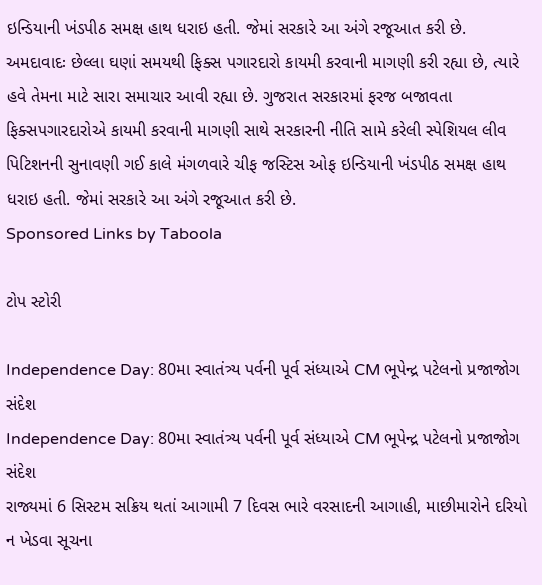ઇન્ડિયાની ખંડપીઠ સમક્ષ હાથ ધરાઇ હતી. જેમાં સરકારે આ અંગે રજૂઆત કરી છે.
અમદાવાદઃ છેલ્લા ઘણાં સમયથી ફિક્સ પગારદારો કાયમી કરવાની માગણી કરી રહ્યા છે, ત્યારે હવે તેમના માટે સારા સમાચાર આવી રહ્યા છે. ગુજરાત સરકારમાં ફરજ બજાવતા ફિક્સપગારદારોએ કાયમી કરવાની માગણી સાથે સરકારની નીતિ સામે કરેલી સ્પેશિયલ લીવ પિટિશનની સુનાવણી ગઈ કાલે મંગળવારે ચીફ જસ્ટિસ ઓફ ઇન્ડિયાની ખંડપીઠ સમક્ષ હાથ ધરાઇ હતી. જેમાં સરકારે આ અંગે રજૂઆત કરી છે.
Sponsored Links by Taboola

ટોપ સ્ટોરી

Independence Day: 80મા સ્વાતંત્ર્ય પર્વની પૂર્વ સંધ્યાએ CM ભૂપેન્દ્ર પટેલનો પ્રજાજોગ સંદેશ
Independence Day: 80મા સ્વાતંત્ર્ય પર્વની પૂર્વ સંધ્યાએ CM ભૂપેન્દ્ર પટેલનો પ્રજાજોગ સંદેશ
રાજ્યમાં 6 સિસ્ટમ સક્રિય થતાં આગામી 7 દિવસ ભારે વરસાદની આગાહી, માછીમારોને દરિયો ન ખેડવા સૂચના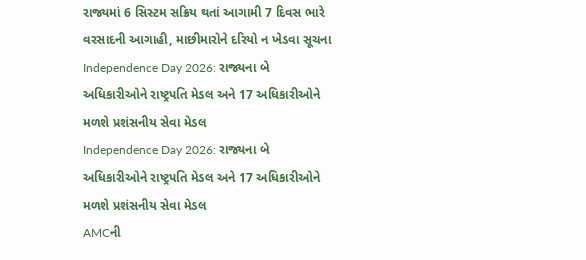રાજ્યમાં 6 સિસ્ટમ સક્રિય થતાં આગામી 7 દિવસ ભારે વરસાદની આગાહી, માછીમારોને દરિયો ન ખેડવા સૂચના
Independence Day 2026: રાજ્યના બે અધિકારીઓને રાષ્ટ્રપતિ મેડલ અને 17 અધિકારીઓને મળશે પ્રશંસનીય સેવા મેડલ
Independence Day 2026: રાજ્યના બે અધિકારીઓને રાષ્ટ્રપતિ મેડલ અને 17 અધિકારીઓને મળશે પ્રશંસનીય સેવા મેડલ
AMCની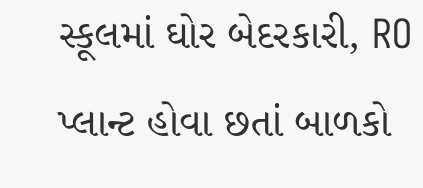સ્કૂલમાં ઘોર બેદરકારી, RO પ્લાન્ટ હોવા છતાં બાળકો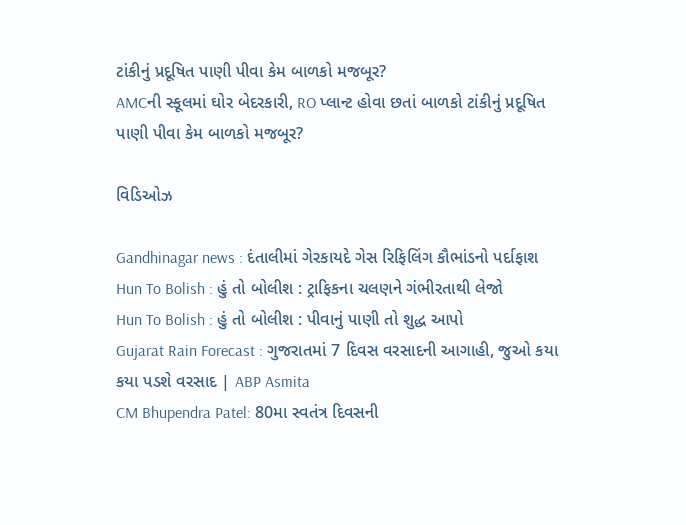ટાંકીનું પ્રદૂષિત પાણી પીવા કેમ બાળકો મજબૂર?
AMCની સ્કૂલમાં ઘોર બેદરકારી, RO પ્લાન્ટ હોવા છતાં બાળકો ટાંકીનું પ્રદૂષિત પાણી પીવા કેમ બાળકો મજબૂર?

વિડિઓઝ

Gandhinagar news : દંતાલીમાં ગેરકાયદે ગેસ રિફિલિંગ કૌભાંડનો પર્દાફાશ
Hun To Bolish : હું તો બોલીશ : ટ્રાફિકના ચલણને ગંભીરતાથી લેજો
Hun To Bolish : હું તો બોલીશ : પીવાનું પાણી તો શુદ્ધ આપો
Gujarat Rain Forecast : ગુજરાતમાં 7 દિવસ વરસાદની આગાહી, જુઓ કયા કયા પડશે વરસાદ | ABP Asmita
CM Bhupendra Patel: 80મા સ્વતંત્ર દિવસની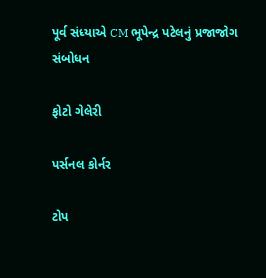પૂર્વ સંધ્યાએ CM ભૂપેન્દ્ર પટેલનું પ્રજાજોગ સંબોધન

ફોટો ગેલેરી

પર્સનલ કોર્નર

ટોપ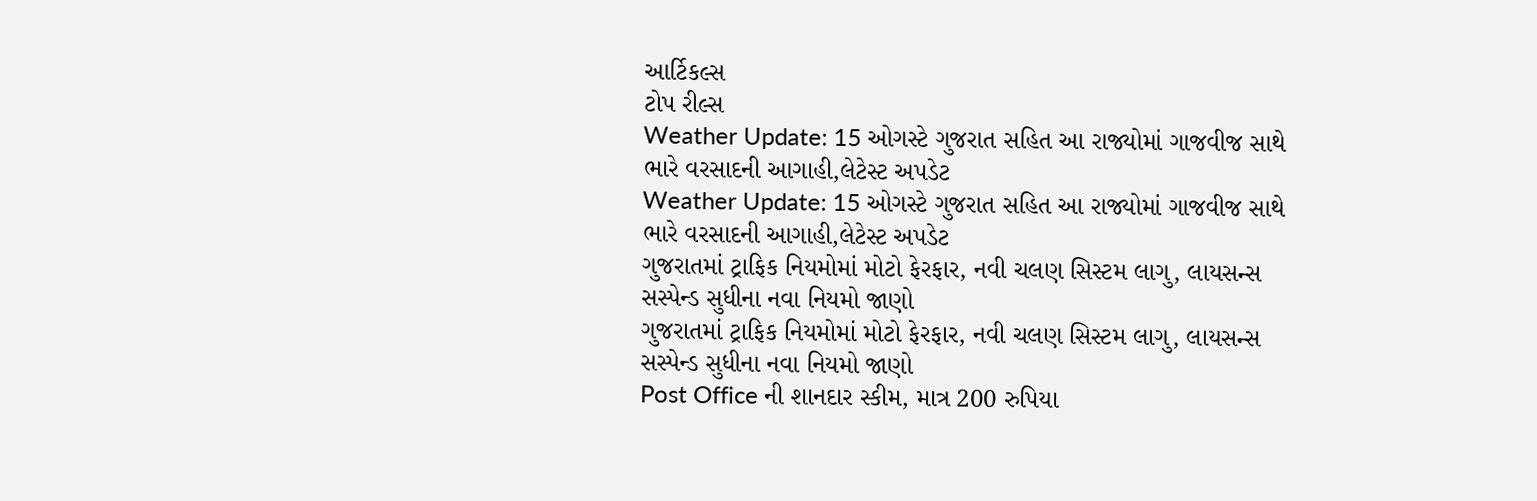આર્ટિકલ્સ
ટોપ રીલ્સ
Weather Update: 15 ઓગસ્ટે ગુજરાત સહિત આ રાજ્યોમાં ગાજવીજ સાથે ભારે વરસાદની આગાહી,લેટેસ્ટ અપડેટ
Weather Update: 15 ઓગસ્ટે ગુજરાત સહિત આ રાજ્યોમાં ગાજવીજ સાથે ભારે વરસાદની આગાહી,લેટેસ્ટ અપડેટ
ગુજરાતમાં ટ્રાફિક નિયમોમાં મોટો ફેરફાર, નવી ચલણ સિસ્ટમ લાગુ, લાયસન્સ સસ્પેન્ડ સુધીના નવા નિયમો જાણો
ગુજરાતમાં ટ્રાફિક નિયમોમાં મોટો ફેરફાર, નવી ચલણ સિસ્ટમ લાગુ, લાયસન્સ સસ્પેન્ડ સુધીના નવા નિયમો જાણો
Post Office ની શાનદાર સ્કીમ, માત્ર 200 રુપિયા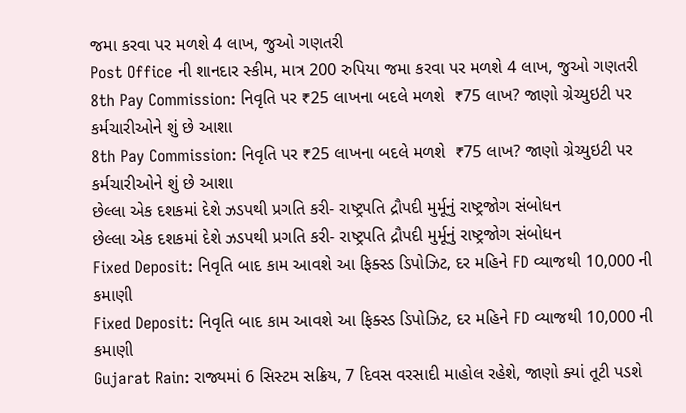જમા કરવા પર મળશે 4 લાખ, જુઓ ગણતરી
Post Office ની શાનદાર સ્કીમ, માત્ર 200 રુપિયા જમા કરવા પર મળશે 4 લાખ, જુઓ ગણતરી
8th Pay Commission: નિવૃતિ પર ₹25 લાખના બદલે મળશે  ₹75 લાખ? જાણો ગ્રેચ્યુઇટી પર કર્મચારીઓને શું છે આશા
8th Pay Commission: નિવૃતિ પર ₹25 લાખના બદલે મળશે  ₹75 લાખ? જાણો ગ્રેચ્યુઇટી પર કર્મચારીઓને શું છે આશા
છેલ્લા એક દશકમાં દેશે ઝડપથી પ્રગતિ કરી- રાષ્ટ્રપતિ દ્રૌપદી મુર્મૂનું રાષ્ટ્રજોગ સંબોધન
છેલ્લા એક દશકમાં દેશે ઝડપથી પ્રગતિ કરી- રાષ્ટ્રપતિ દ્રૌપદી મુર્મૂનું રાષ્ટ્રજોગ સંબોધન
Fixed Deposit: નિવૃતિ બાદ કામ આવશે આ ફિક્સ્ડ ડિપોઝિટ, દર મહિને FD વ્યાજથી 10,000 ની કમાણી
Fixed Deposit: નિવૃતિ બાદ કામ આવશે આ ફિક્સ્ડ ડિપોઝિટ, દર મહિને FD વ્યાજથી 10,000 ની કમાણી
Gujarat Rain: રાજ્યમાં 6 સિસ્ટમ સક્રિય, 7 દિવસ વરસાદી માહોલ રહેશે, જાણો ક્યાં તૂટી પડશે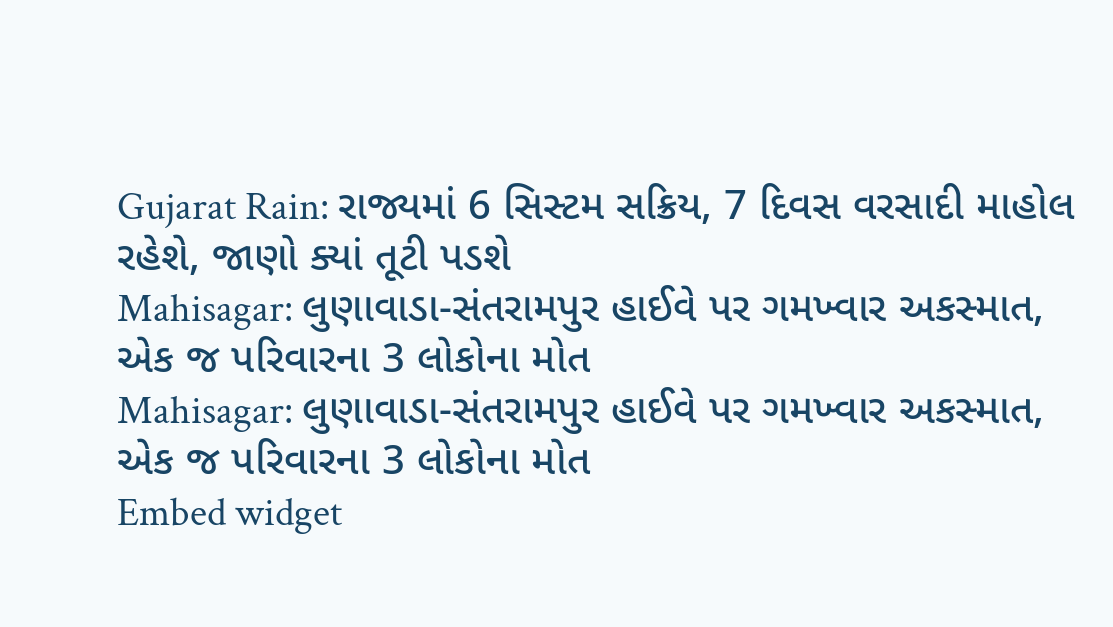Gujarat Rain: રાજ્યમાં 6 સિસ્ટમ સક્રિય, 7 દિવસ વરસાદી માહોલ રહેશે, જાણો ક્યાં તૂટી પડશે
Mahisagar: લુણાવાડા-સંતરામપુર હાઈવે પર ગમખ્વાર અકસ્માત, એક જ પરિવારના 3 લોકોના મોત
Mahisagar: લુણાવાડા-સંતરામપુર હાઈવે પર ગમખ્વાર અકસ્માત, એક જ પરિવારના 3 લોકોના મોત
Embed widget